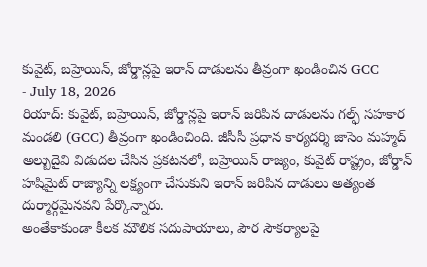కువైట్, బహ్రెయిన్, జోర్డాన్లపై ఇరాన్ దాడులను తీవ్రంగా ఖండించిన GCC
- July 18, 2026
రియాద్: కువైట్, బహ్రెయిన్, జోర్డాన్లపై ఇరాన్ జరిపిన దాడులను గల్ఫ్ సహకార మండలి (GCC) తీవ్రంగా ఖండించింది. జీసీసీ ప్రధాన కార్యదర్శి జాసెం మహ్మద్ అల్బుదైవి విడుదల చేసిన ప్రకటనలో, బహ్రెయిన్ రాజ్యం, కువైట్ రాష్ట్రం, జోర్డాన్ హషిమైట్ రాజ్యాన్ని లక్ష్యంగా చేసుకుని ఇరాన్ జరిపిన దాడులు అత్యంత దుర్మార్గమైనవని పేర్కొన్నారు.
అంతేకాకుండా కీలక మౌలిక సదుపాయాలు, పౌర సౌకర్యాలపై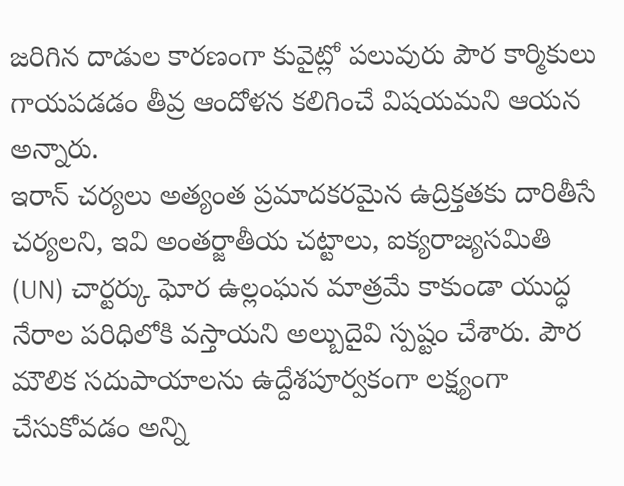జరిగిన దాడుల కారణంగా కువైట్లో పలువురు పౌర కార్మికులు గాయపడడం తీవ్ర ఆందోళన కలిగించే విషయమని ఆయన అన్నారు.
ఇరాన్ చర్యలు అత్యంత ప్రమాదకరమైన ఉద్రిక్తతకు దారితీసే చర్యలని, ఇవి అంతర్జాతీయ చట్టాలు, ఐక్యరాజ్యసమితి (UN) చార్టర్కు ఘోర ఉల్లంఘన మాత్రమే కాకుండా యుద్ధ నేరాల పరిధిలోకి వస్తాయని అల్బుదైవి స్పష్టం చేశారు. పౌర మౌలిక సదుపాయాలను ఉద్దేశపూర్వకంగా లక్ష్యంగా చేసుకోవడం అన్ని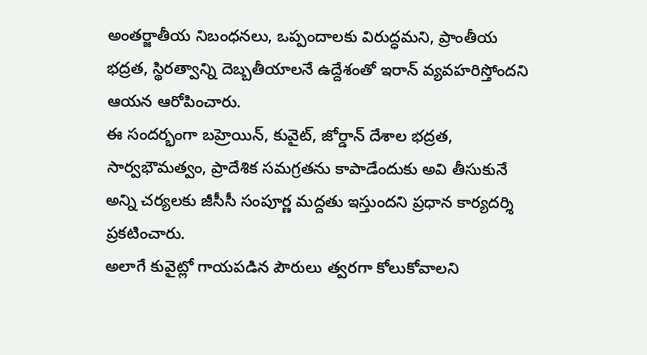అంతర్జాతీయ నిబంధనలు, ఒప్పందాలకు విరుద్ధమని, ప్రాంతీయ భద్రత, స్థిరత్వాన్ని దెబ్బతీయాలనే ఉద్దేశంతో ఇరాన్ వ్యవహరిస్తోందని ఆయన ఆరోపించారు.
ఈ సందర్భంగా బహ్రెయిన్, కువైట్, జోర్డాన్ దేశాల భద్రత, సార్వభౌమత్వం, ప్రాదేశిక సమగ్రతను కాపాడేందుకు అవి తీసుకునే అన్ని చర్యలకు జీసీసీ సంపూర్ణ మద్దతు ఇస్తుందని ప్రధాన కార్యదర్శి ప్రకటించారు.
అలాగే కువైట్లో గాయపడిన పౌరులు త్వరగా కోలుకోవాలని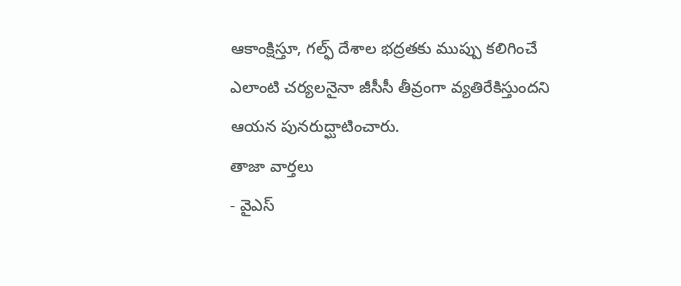ఆకాంక్షిస్తూ, గల్ఫ్ దేశాల భద్రతకు ముప్పు కలిగించే ఎలాంటి చర్యలనైనా జీసీసీ తీవ్రంగా వ్యతిరేకిస్తుందని ఆయన పునరుద్ఘాటించారు.
తాజా వార్తలు
- వైఎస్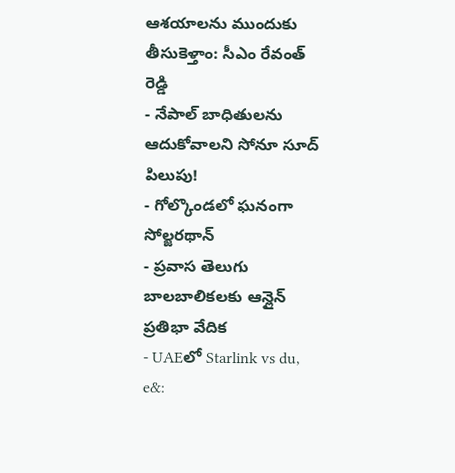ఆశయాలను ముందుకు తీసుకెళ్తాం: సీఎం రేవంత్ రెడ్డి
- నేపాల్ బాధితులను ఆదుకోవాలని సోనూ సూద్ పిలుపు!
- గోల్కొండలో ఘనంగా సోల్జరథాన్
- ప్రవాస తెలుగు బాలబాలికలకు ఆన్లైన్ ప్రతిభా వేదిక
- UAEలో Starlink vs du, e&: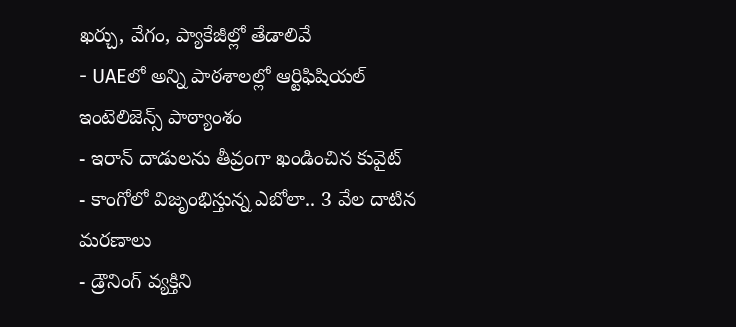ఖర్చు, వేగం, ప్యాకేజీల్లో తేడాలివే
- UAEలో అన్ని పాఠశాలల్లో ఆర్టిఫిషియల్ ఇంటెలిజెన్స్ పాఠ్యాంశం
- ఇరాన్ దాడులను తీవ్రంగా ఖండించిన కువైట్
- కాంగోలో విజృంభిస్తున్న ఎబోలా.. 3 వేల దాటిన మరణాలు
- డ్రౌనింగ్ వ్యక్తిని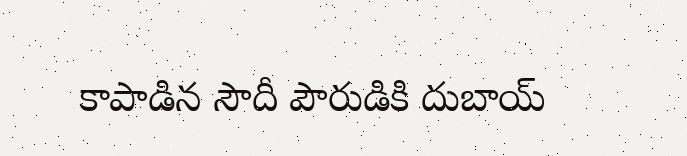కాపాడిన సౌదీ పౌరుడికి దుబాయ్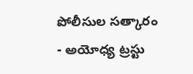పోలీసుల సత్కారం
- అయోధ్య ట్రస్టు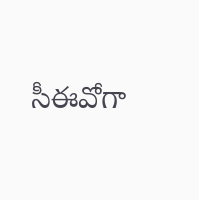సీఈవోగా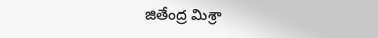జితేంద్ర మిశ్రా